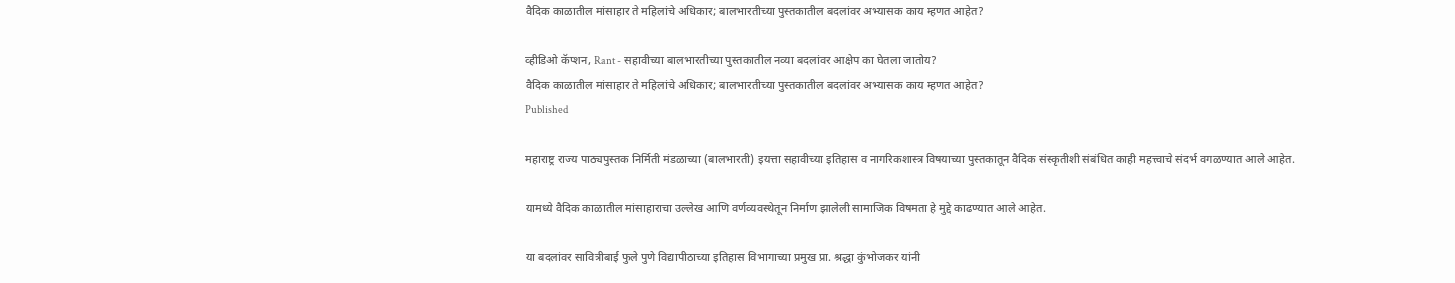वैदिक काळातील मांसाहार ते महिलांचे अधिकार; बालभारतीच्या पुस्तकातील बदलांवर अभ्यासक काय म्हणत आहेत?

व्हीडिओ कॅप्शन, Rant - सहावीच्या बालभारतीच्या पुस्तकातील नव्या बदलांवर आक्षेप का घेतला जातोय?
वैदिक काळातील मांसाहार ते महिलांचे अधिकार; बालभारतीच्या पुस्तकातील बदलांवर अभ्यासक काय म्हणत आहेत?
Published

महाराष्ट्र राज्य पाठ्यपुस्तक निर्मिती मंडळाच्या (बालभारती) इयत्ता सहावीच्या इतिहास व नागरिकशास्त्र विषयाच्या पुस्तकातून वैदिक संस्कृतीशी संबंधित काही महत्त्वाचे संदर्भ वगळण्यात आले आहेत.

यामध्ये वैदिक काळातील मांसाहाराचा उल्लेख आणि वर्णव्यवस्थेतून निर्माण झालेली सामाजिक विषमता हे मुद्दे काढण्यात आले आहेत.

या बदलांवर सावित्रीबाई फुले पुणे विद्यापीठाच्या इतिहास विभागाच्या प्रमुख प्रा. श्रद्धा कुंभोजकर यांनी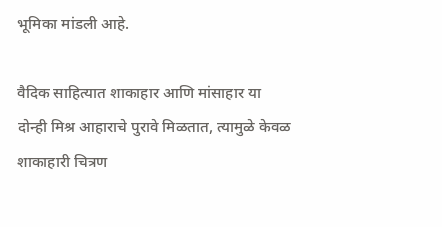भूमिका मांडली आहे.

वैदिक साहित्यात शाकाहार आणि मांसाहार या दोन्ही मिश्र आहाराचे पुरावे मिळतात, त्यामुळे केवळ शाकाहारी चित्रण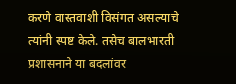करणे वास्तवाशी विसंगत असल्याचे त्यांनी स्पष्ट केले. तसेच बालभारती प्रशासनाने या बदलांवर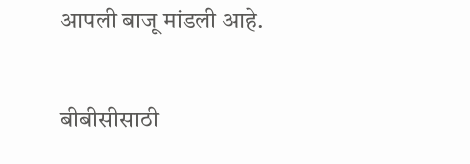आपली बाजू मांडली आहे.

बीबीसीसाठी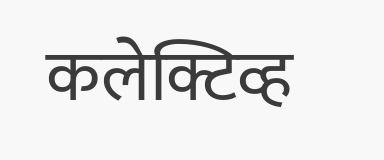कलेक्टिव्ह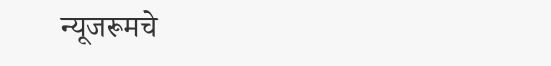न्यूजरूमचे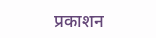प्रकाशन